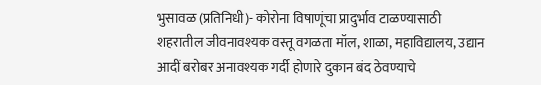भुसावळ (प्रतिनिधी)- कोरोना विषाणूंचा प्रादुर्भाव टाळण्यासाठी
शहरातील जीवनावश्यक वस्तू वगळता मॉल, शाळा, महाविद्यालय, उद्यान आदीं बरोबर अनावश्यक गर्दी होणारे दुकान बंद ठेवण्याचे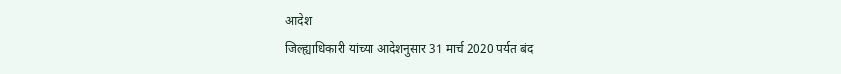आदेश
जिल्ह्याधिकारी यांच्या आदेशनुसार 31 मार्च 2020 पर्यत बंद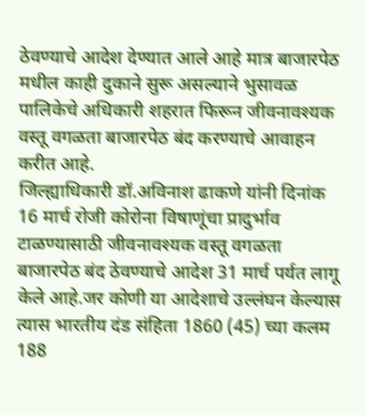ठेवण्याचे आदेश देण्यात आले आहे मात्र बाजारपेठ मधील काही दुकाने सुरू असल्याने भुसावळ पालिकेचे अधिकारी शहरात फिरून जीवनावश्यक वस्तू वगळता बाजारपेठ बंद करण्याचे आवाहन करीत आहे.
जिल्ह्याधिकारी डॉ.अविनाश ढाकणे यांनी दिनांक 16 मार्च रोजी कोरोना विषाणूंचा प्रादुर्भाव टाळण्यासाठी जीवनावश्यक वस्तू वगळता बाजारपेठ बंद ठेवण्याचे आदेश 31 मार्च पर्यत लागू केले आहे.जर कोणी या आदेशाचे उल्लंघन केल्यास त्यास भारतीय दंड संहिता 1860 (45) च्या कलम 188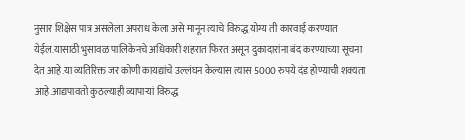नुसार शिक्षेस पात्र असलेला अपराध केला असे मानून त्याचे विरुद्ध योग्य ती कारवाई करण्यात येईल.यासाठी भुसावळ पालिकेनचे अधिकारी शहरात फिरत असून दुकादारांना बंद करण्याच्या सूचना देत आहे.या व्यतिरिक्त जर कोणी कायद्यांचे उल्लंघन केल्यास त्यास 5000 रुपये दंड होण्याची शक्यता आहे.आद्यपावतो कुठल्याही व्यापाऱ्यां विरुद्ध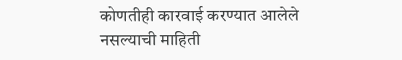कोणतीही कारवाई करण्यात आलेले नसल्याची माहिती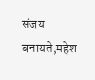संजय बनायते,महेश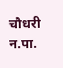चौधरी न.पा.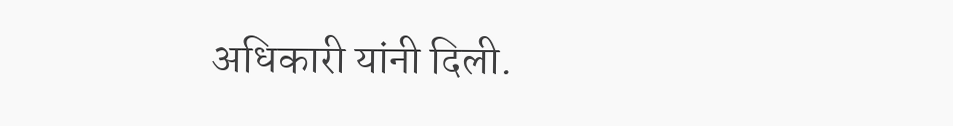अधिकारी यांनी दिली.